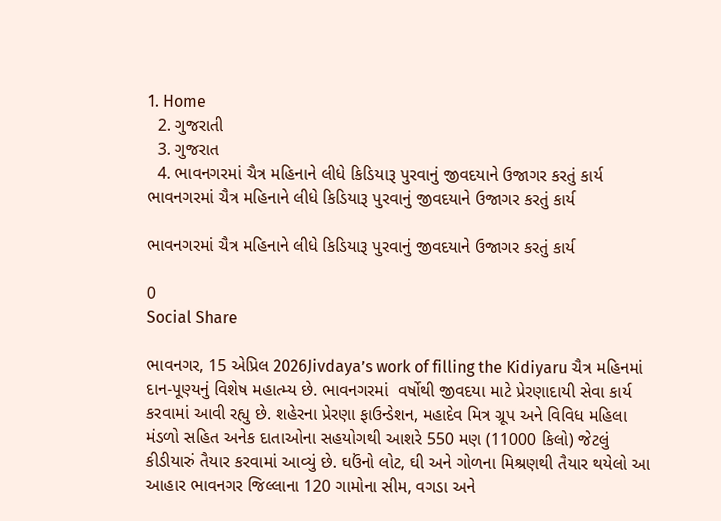1. Home
  2. ગુજરાતી
  3. ગુજરાત
  4. ભાવનગરમાં ચૈત્ર મહિનાને લીધે કિડિયારૂ પુરવાનું જીવદયાને ઉજાગર કરતું કાર્ય
ભાવનગરમાં ચૈત્ર મહિનાને લીધે કિડિયારૂ પુરવાનું જીવદયાને ઉજાગર કરતું કાર્ય

ભાવનગરમાં ચૈત્ર મહિનાને લીધે કિડિયારૂ પુરવાનું જીવદયાને ઉજાગર કરતું કાર્ય

0
Social Share

ભાવનગર, 15 એપ્રિલ 2026Jivdaya’s work of filling the Kidiyaru ચૈત્ર મહિનમાં દાન-પૂણ્યનું વિશેષ મહાત્મ્ય છે. ભાવનગરમાં  વર્ષોથી જીવદયા માટે પ્રેરણાદાયી સેવા કાર્ય કરવામાં આવી રહ્યુ છે. શહેરના પ્રેરણા ફાઉન્ડેશન, મહાદેવ મિત્ર ગ્રૂપ અને વિવિધ મહિલા મંડળો સહિત અનેક દાતાઓના સહયોગથી આશરે 550 મણ (11000 કિલો) જેટલું કીડીયારું તૈયાર કરવામાં આવ્યું છે. ઘઉંનો લોટ, ઘી અને ગોળના મિશ્રણથી તૈયાર થયેલો આ આહાર ભાવનગર જિલ્લાના 120 ગામોના સીમ, વગડા અને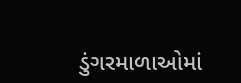ડુંગરમાળાઓમાં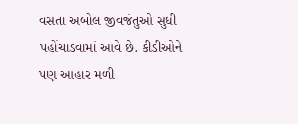વસતા અબોલ જીવજંતુઓ સુધી પહોંચાડવામાં આવે છે. કીડીઓને પણ આહાર મળી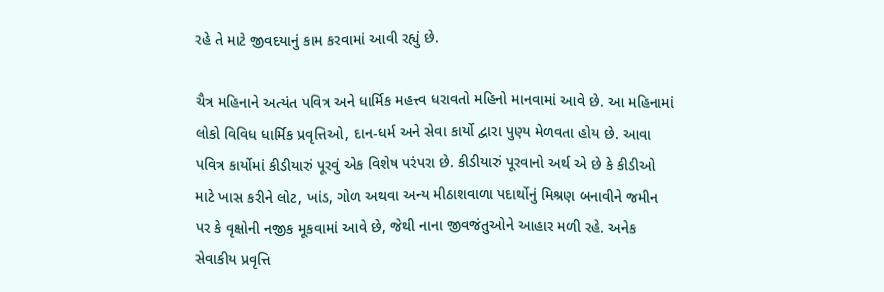રહે તે માટે જીવદયાનું કામ કરવામાં આવી રહ્યું છે.

ચૈત્ર મહિનાને અત્યંત પવિત્ર અને ધાર્મિક મહત્ત્વ ધરાવતો મહિનો માનવામાં આવે છે. આ મહિનામાં લોકો વિવિધ ધાર્મિક પ્રવૃત્તિઓ, દાન-ધર્મ અને સેવા કાર્યો દ્વારા પુણ્ય મેળવતા હોય છે. આવા પવિત્ર કાર્યોમાં કીડીયારું પૂરવું એક વિશેષ પરંપરા છે. કીડીયારું પૂરવાનો અર્થ એ છે કે કીડીઓ માટે ખાસ કરીને લોટ, ખાંડ, ગોળ અથવા અન્ય મીઠાશવાળા પદાર્થોનું મિશ્રણ બનાવીને જમીન પર કે વૃક્ષોની નજીક મૂકવામાં આવે છે, જેથી નાના જીવજંતુઓને આહાર મળી રહે. અનેક સેવાકીય પ્રવૃત્તિ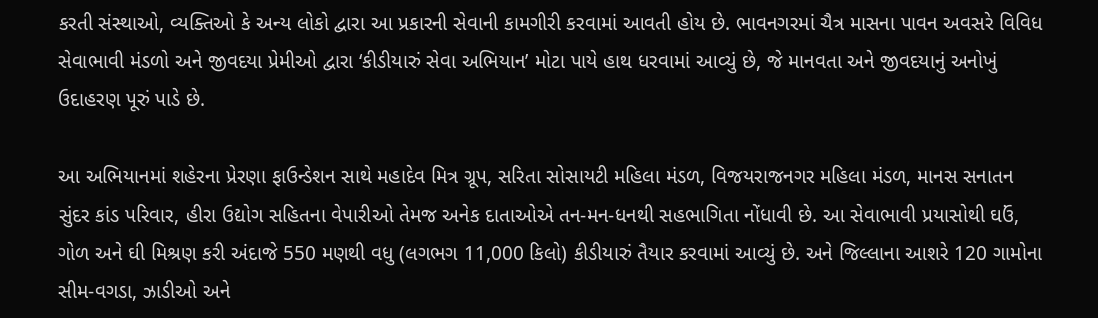કરતી સંસ્થાઓ, વ્યક્તિઓ કે અન્ય લોકો દ્વારા આ પ્રકારની સેવાની કામગીરી કરવામાં આવતી હોય છે. ભાવનગરમાં ચૈત્ર માસના પાવન અવસરે વિવિધ સેવાભાવી મંડળો અને જીવદયા પ્રેમીઓ દ્વારા ‘કીડીયારું સેવા અભિયાન’ મોટા પાયે હાથ ધરવામાં આવ્યું છે, જે માનવતા અને જીવદયાનું અનોખું ઉદાહરણ પૂરું પાડે છે.

આ અભિયાનમાં શહેરના પ્રેરણા ફાઉન્ડેશન સાથે મહાદેવ મિત્ર ગ્રૂપ, સરિતા સોસાયટી મહિલા મંડળ, વિજયરાજનગર મહિલા મંડળ, માનસ સનાતન સુંદર કાંડ પરિવાર, હીરા ઉદ્યોગ સહિતના વેપારીઓ તેમજ અનેક દાતાઓએ તન-મન-ધનથી સહભાગિતા નોંધાવી છે. આ સેવાભાવી પ્રયાસોથી ઘઉં, ગોળ અને ઘી મિશ્રણ કરી અંદાજે 550 મણથી વધુ (લગભગ 11,000 કિલો) કીડીયારું તૈયાર કરવામાં આવ્યું છે. અને જિલ્લાના આશરે 120 ગામોના સીમ-વગડા, ઝાડીઓ અને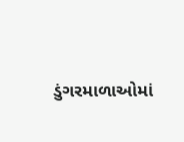ડુંગરમાળાઓમાં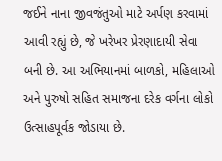જઈને નાના જીવજંતુઓ માટે અર્પણ કરવામાં આવી રહ્યું છે, જે ખરેખર પ્રેરણાદાયી સેવા બની છે. આ અભિયાનમાં બાળકો, મહિલાઓ અને પુરુષો સહિત સમાજના દરેક વર્ગના લોકો ઉત્સાહપૂર્વક જોડાયા છે.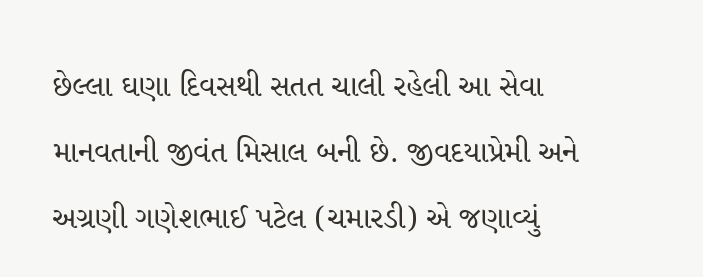છેલ્લા ઘણા દિવસથી સતત ચાલી રહેલી આ સેવા માનવતાની જીવંત મિસાલ બની છે. જીવદયાપ્રેમી અને અગ્રણી ગણેશભાઈ પટેલ (ચમારડી) એ જણાવ્યું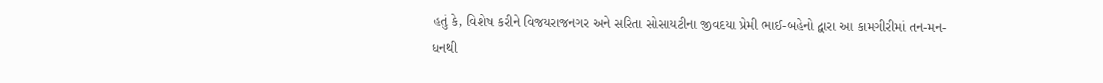હતું કે, વિશેષ કરીને વિજયરાજનગર અને સરિતા સોસાયટીના જીવદયા પ્રેમી ભાઈ-બહેનો દ્વારા આ કામગીરીમાં તન-મન-ધનથી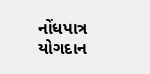નોંધપાત્ર યોગદાન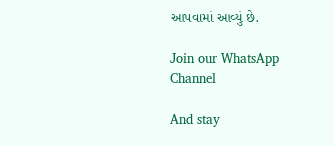આપવામાં આવ્યું છે.

Join our WhatsApp Channel

And stay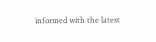informed with the latest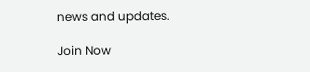news and updates.

Join Now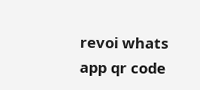revoi whats app qr code